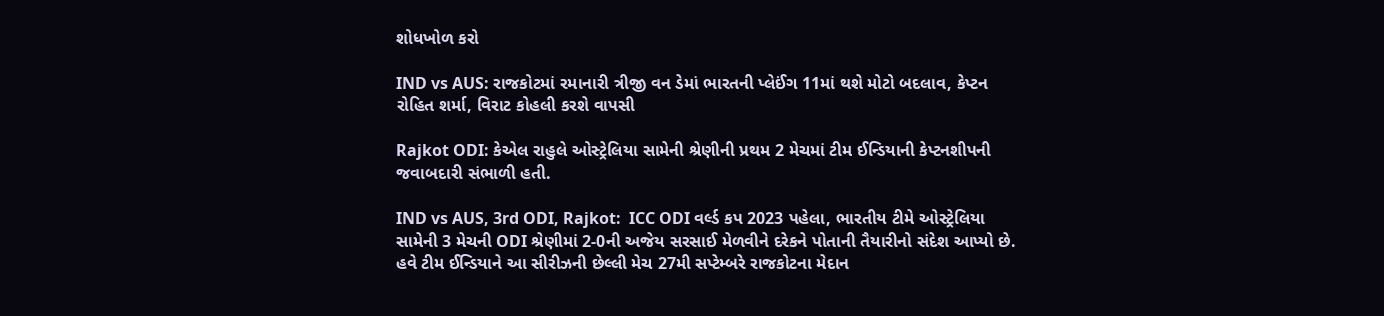શોધખોળ કરો

IND vs AUS: રાજકોટમાં રમાનારી ત્રીજી વન ડેમાં ભારતની પ્લેઈંગ 11માં થશે મોટો બદલાવ, કેપ્ટન રોહિત શર્મા, વિરાટ કોહલી કરશે વાપસી

Rajkot ODI: કેએલ રાહુલે ઓસ્ટ્રેલિયા સામેની શ્રેણીની પ્રથમ 2 મેચમાં ટીમ ઈન્ડિયાની કેપ્ટનશીપની જવાબદારી સંભાળી હતી.

IND vs AUS, 3rd ODI, Rajkot:  ICC ODI વર્લ્ડ કપ 2023 પહેલા, ભારતીય ટીમે ઓસ્ટ્રેલિયા સામેની 3 મેચની ODI શ્રેણીમાં 2-0ની અજેય સરસાઈ મેળવીને દરેકને પોતાની તૈયારીનો સંદેશ આપ્યો છે. હવે ટીમ ઈન્ડિયાને આ સીરીઝની છેલ્લી મેચ 27મી સપ્ટેમ્બરે રાજકોટના મેદાન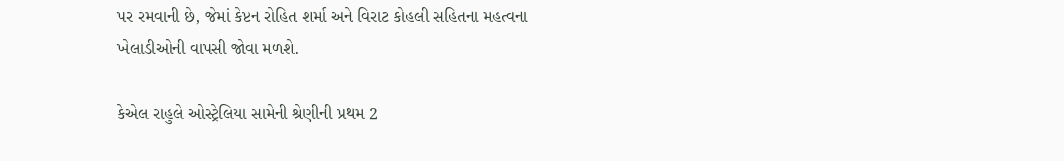પર રમવાની છે, જેમાં કેપ્ટન રોહિત શર્મા અને વિરાટ કોહલી સહિતના મહત્વના ખેલાડીઓની વાપસી જોવા મળશે.

કેએલ રાહુલે ઓસ્ટ્રેલિયા સામેની શ્રેણીની પ્રથમ 2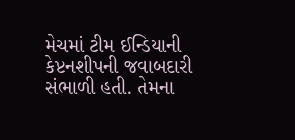મેચમાં ટીમ ઈન્ડિયાની કેપ્ટનશીપની જવાબદારી સંભાળી હતી. તેમના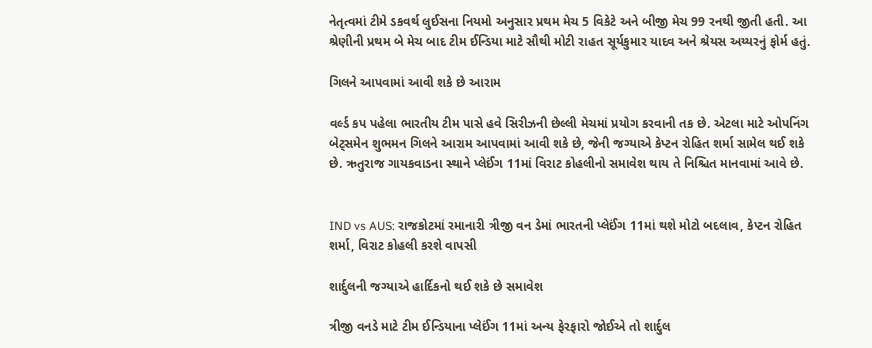નેતૃત્વમાં ટીમે ડકવર્થ લુઈસના નિયમો અનુસાર પ્રથમ મેચ 5 વિકેટે અને બીજી મેચ 99 રનથી જીતી હતી. આ શ્રેણીની પ્રથમ બે મેચ બાદ ટીમ ઈન્ડિયા માટે સૌથી મોટી રાહત સૂર્યકુમાર યાદવ અને શ્રેયસ અય્યરનું ફોર્મ હતું.

ગિલને આપવામાં આવી શકે છે આરામ

વર્લ્ડ કપ પહેલા ભારતીય ટીમ પાસે હવે સિરીઝની છેલ્લી મેચમાં પ્રયોગ કરવાની તક છે. એટલા માટે ઓપનિંગ બેટ્સમેન શુભમન ગિલને આરામ આપવામાં આવી શકે છે, જેની જગ્યાએ કેપ્ટન રોહિત શર્મા સામેલ થઈ શકે છે. ઋતુરાજ ગાયકવાડના સ્થાને પ્લેઈંગ 11માં વિરાટ કોહલીનો સમાવેશ થાય તે નિશ્ચિત માનવામાં આવે છે.


IND vs AUS: રાજકોટમાં રમાનારી ત્રીજી વન ડેમાં ભારતની પ્લેઈંગ 11માં થશે મોટો બદલાવ, કેપ્ટન રોહિત શર્મા, વિરાટ કોહલી કરશે વાપસી

શાર્દુલની જગ્યાએ હાર્દિકનો થઈ શકે છે સમાવેશ

ત્રીજી વનડે માટે ટીમ ઈન્ડિયાના પ્લેઈંગ 11માં અન્ય ફેરફારો જોઈએ તો શાર્દુલ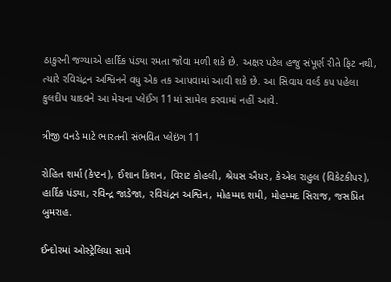ઠાકુરની જગ્યાએ હાર્દિક પંડ્યા રમતા જોવા મળી શકે છે. અક્ષર પટેલ હજુ સંપૂર્ણ રીતે ફિટ નથી, ત્યારે રવિચંદ્રન અશ્વિનને વધુ એક તક આપવામાં આવી શકે છે. આ સિવાય વર્લ્ડ કપ પહેલા કુલદીપ યાદવને આ મેચના પ્લેઈંગ 11માં સામેલ કરવામાં નહીં આવે.

ત્રીજી વનડે માટે ભારતની સંભવિત પ્લેઇંગ 11

રોહિત શર્મા (કેપ્ટન), ઈશાન કિશન, વિરાટ કોહલી, શ્રેયસ ઐયર, કેએલ રાહુલ (વિકેટકીપર), હાર્દિક પંડ્યા, રવિન્દ્ર જાડેજા, રવિચંદ્રન અશ્વિન, મોહમ્મદ શમી, મોહમ્મદ સિરાજ, જસપ્રિત બુમરાહ.

ઈન્દોરમાં ઓસ્ટ્રેલિયા સામે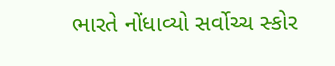ભારતે નોંધાવ્યો સર્વોચ્ચ સ્કોર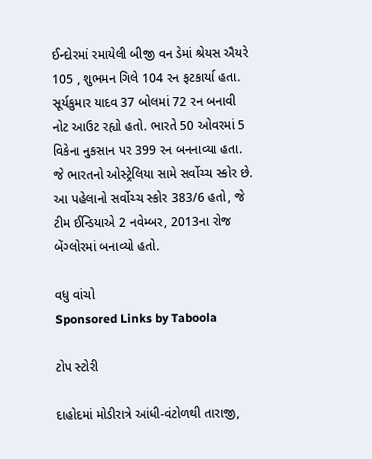ઈન્દોરમાં રમાયેલી બીજી વન ડેમાં શ્રેયસ ઐયરે 105 , શુભમન ગિલે 104 રન ફટકાર્યા હતા. સૂર્યકુમાર યાદવ 37 બોલમાં 72 રન બનાવી નોટ આઉટ રહ્યો હતો. ભારતે 50 ઓવરમાં 5 વિકેના નુકસાન પર 399 રન બનનાવ્યા હતા. જે ભારતનો ઓસ્ટ્રેલિયા સામે સર્વોચ્ચ સ્કોર છે. આ પહેલાનો સર્વોચ્ચ સ્કોર 383/6 હતો, જે ટીમ ઈન્ડિયાએ 2 નવેમ્બર, 2013ના રોજ બેંગ્લોરમાં બનાવ્યો હતો.

વધુ વાંચો
Sponsored Links by Taboola

ટોપ સ્ટોરી

દાહોદમાં મોડીરાત્રે આંધી-વંટોળથી તારાજી,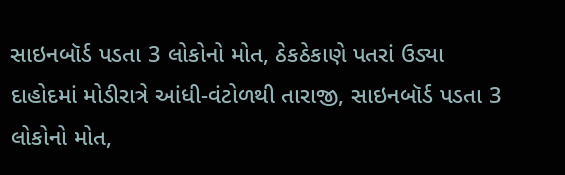સાઇનબૉર્ડ પડતા 3 લોકોનો મોત, ઠેકઠેકાણે પતરાં ઉડ્યા
દાહોદમાં મોડીરાત્રે આંધી-વંટોળથી તારાજી, સાઇનબૉર્ડ પડતા 3 લોકોનો મોત,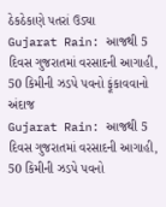ઠેકઠેકાણે પતરાં ઉડ્યા
Gujarat Rain: આજથી 5 દિવસ ગુજરાતમાં વરસાદની આગાહી, 50 કિમીની ઝડપે પવનો ફૂંકાવવાનો અંદાજ
Gujarat Rain: આજથી 5 દિવસ ગુજરાતમાં વરસાદની આગાહી, 50 કિમીની ઝડપે પવનો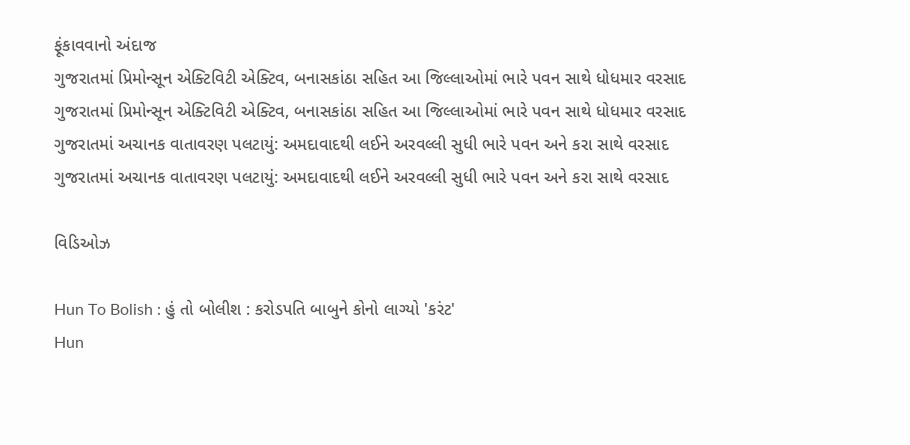ફૂંકાવવાનો અંદાજ
ગુજરાતમાં પ્રિમોન્સૂન એક્ટિવિટી એક્ટિવ, બનાસકાંઠા સહિત આ જિલ્લાઓમાં ભારે પવન સાથે ધોધમાર વરસાદ
ગુજરાતમાં પ્રિમોન્સૂન એક્ટિવિટી એક્ટિવ, બનાસકાંઠા સહિત આ જિલ્લાઓમાં ભારે પવન સાથે ધોધમાર વરસાદ
ગુજરાતમાં અચાનક વાતાવરણ પલટાયું: અમદાવાદથી લઈને અરવલ્લી સુધી ભારે પવન અને કરા સાથે વરસાદ
ગુજરાતમાં અચાનક વાતાવરણ પલટાયું: અમદાવાદથી લઈને અરવલ્લી સુધી ભારે પવન અને કરા સાથે વરસાદ

વિડિઓઝ

Hun To Bolish : હું તો બોલીશ : કરોડપતિ બાબુને કોનો લાગ્યો 'કરંટ'
Hun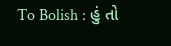To Bolish : હું તો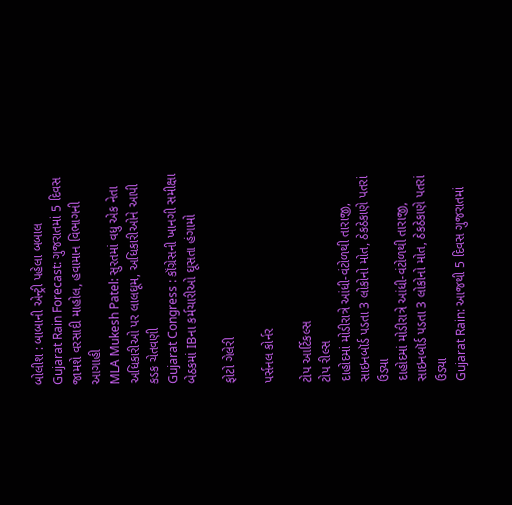બોલીશ : બાબાની એન્ટ્રી પહેલા બબાલ
Gujarat Rain Forecast: ગુજરાતમાં 5 દિવસ જામશે વરસાદી માહોલ, હવામાન વિભાગની આગાહી
MLA Mukesh Patel: સુરતમાં વધુ એક નેતા અધિકારીઓ પર લાલઘૂમ, અધિકારીઓને આપી કડક ચેતવણી
Gujarat Congress : કૉંગ્રેસની ખાનગી સમીક્ષા બેઠકમાં IBના કર્મચારીઓ ઘૂસતા હંગામો

ફોટો ગેલેરી

પર્સનલ કોર્નર

ટોપ આર્ટિકલ્સ
ટોપ રીલ્સ
દાહોદમાં મોડીરાત્રે આંધી-વંટોળથી તારાજી, સાઇનબૉર્ડ પડતા 3 લોકોનો મોત, ઠેકઠેકાણે પતરાં ઉડ્યા
દાહોદમાં મોડીરાત્રે આંધી-વંટોળથી તારાજી, સાઇનબૉર્ડ પડતા 3 લોકોનો મોત, ઠેકઠેકાણે પતરાં ઉડ્યા
Gujarat Rain: આજથી 5 દિવસ ગુજરાતમાં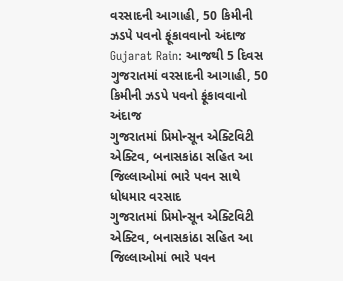વરસાદની આગાહી, 50 કિમીની ઝડપે પવનો ફૂંકાવવાનો અંદાજ
Gujarat Rain: આજથી 5 દિવસ ગુજરાતમાં વરસાદની આગાહી, 50 કિમીની ઝડપે પવનો ફૂંકાવવાનો અંદાજ
ગુજરાતમાં પ્રિમોન્સૂન એક્ટિવિટી એક્ટિવ, બનાસકાંઠા સહિત આ જિલ્લાઓમાં ભારે પવન સાથે ધોધમાર વરસાદ
ગુજરાતમાં પ્રિમોન્સૂન એક્ટિવિટી એક્ટિવ, બનાસકાંઠા સહિત આ જિલ્લાઓમાં ભારે પવન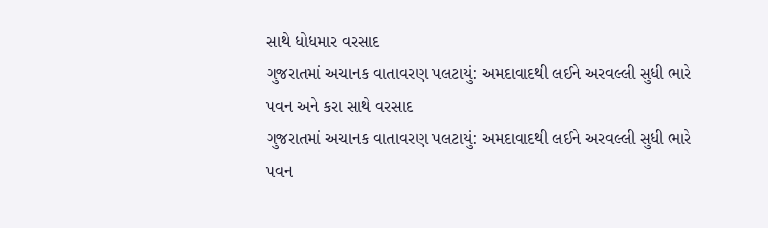સાથે ધોધમાર વરસાદ
ગુજરાતમાં અચાનક વાતાવરણ પલટાયું: અમદાવાદથી લઈને અરવલ્લી સુધી ભારે પવન અને કરા સાથે વરસાદ
ગુજરાતમાં અચાનક વાતાવરણ પલટાયું: અમદાવાદથી લઈને અરવલ્લી સુધી ભારે પવન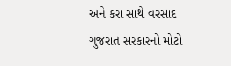અને કરા સાથે વરસાદ
ગુજરાત સરકારનો મોટો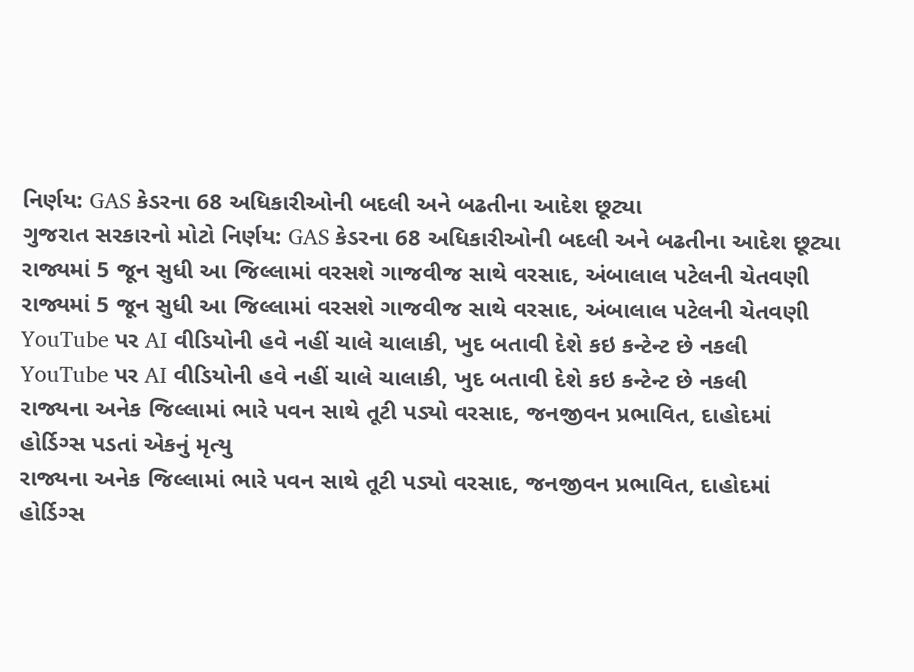નિર્ણય: GAS કેડરના 68 અધિકારીઓની બદલી અને બઢતીના આદેશ છૂટ્યા
ગુજરાત સરકારનો મોટો નિર્ણય: GAS કેડરના 68 અધિકારીઓની બદલી અને બઢતીના આદેશ છૂટ્યા
રાજ્યમાં 5 જૂન સુધી આ જિલ્લામાં વરસશે ગાજવીજ સાથે વરસાદ, અંબાલાલ પટેલની ચેતવણી
રાજ્યમાં 5 જૂન સુધી આ જિલ્લામાં વરસશે ગાજવીજ સાથે વરસાદ, અંબાલાલ પટેલની ચેતવણી
YouTube પર AI વીડિયોની હવે નહીં ચાલે ચાલાકી, ખુદ બતાવી દેશે કઇ કન્ટેન્ટ છે નકલી
YouTube પર AI વીડિયોની હવે નહીં ચાલે ચાલાકી, ખુદ બતાવી દેશે કઇ કન્ટેન્ટ છે નકલી
રાજ્યના અનેક જિલ્લામાં ભારે પવન સાથે તૂટી પડ્યો વરસાદ, જનજીવન પ્રભાવિત, દાહોદમાં હોર્ડિગ્સ પડતાં એકનું મૃત્યુ
રાજ્યના અનેક જિલ્લામાં ભારે પવન સાથે તૂટી પડ્યો વરસાદ, જનજીવન પ્રભાવિત, દાહોદમાં હોર્ડિગ્સ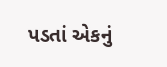પડતાં એકનું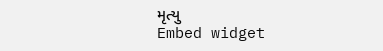મૃત્યુ
Embed widget